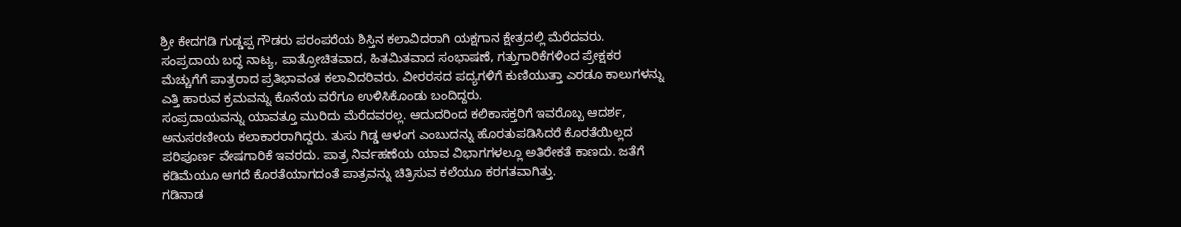ಶ್ರೀ ಕೇದಗಡಿ ಗುಡ್ಡಪ್ಪ ಗೌಡರು ಪರಂಪರೆಯ ಶಿಸ್ತಿನ ಕಲಾವಿದರಾಗಿ ಯಕ್ಷಗಾನ ಕ್ಷೇತ್ರದಲ್ಲಿ ಮೆರೆದವರು. ಸಂಪ್ರದಾಯ ಬದ್ಧ ನಾಟ್ಯ, ಪಾತ್ರೋಚಿತವಾದ, ಹಿತಮಿತವಾದ ಸಂಭಾಷಣೆ, ಗತ್ತುಗಾರಿಕೆಗಳಿಂದ ಪ್ರೇಕ್ಷಕರ ಮೆಚ್ಚುಗೆಗೆ ಪಾತ್ರರಾದ ಪ್ರತಿಭಾವಂತ ಕಲಾವಿದರಿವರು. ವೀರರಸದ ಪದ್ಯಗಳಿಗೆ ಕುಣಿಯುತ್ತಾ ಎರಡೂ ಕಾಲುಗಳನ್ನು ಎತ್ತಿ ಹಾರುವ ಕ್ರಮವನ್ನು ಕೊನೆಯ ವರೆಗೂ ಉಳಿಸಿಕೊಂಡು ಬಂದಿದ್ದರು.
ಸಂಪ್ರದಾಯವನ್ನು ಯಾವತ್ತೂ ಮುರಿದು ಮೆರೆದವರಲ್ಲ. ಆದುದರಿಂದ ಕಲಿಕಾಸಕ್ತರಿಗೆ ಇವರೊಬ್ಬ ಆದರ್ಶ, ಅನುಸರಣೀಯ ಕಲಾಕಾರರಾಗಿದ್ದರು. ತುಸು ಗಿಡ್ಡ ಆಳಂಗ ಎಂಬುದನ್ನು ಹೊರತುಪಡಿಸಿದರೆ ಕೊರತೆಯಿಲ್ಲದ ಪರಿಪೂರ್ಣ ವೇಷಗಾರಿಕೆ ಇವರದು. ಪಾತ್ರ ನಿರ್ವಹಣೆಯ ಯಾವ ವಿಭಾಗಗಳಲ್ಲೂ ಅತಿರೇಕತೆ ಕಾಣದು. ಜತೆಗೆ ಕಡಿಮೆಯೂ ಆಗದೆ ಕೊರತೆಯಾಗದಂತೆ ಪಾತ್ರವನ್ನು ಚಿತ್ರಿಸುವ ಕಲೆಯೂ ಕರಗತವಾಗಿತ್ತು.
ಗಡಿನಾಡ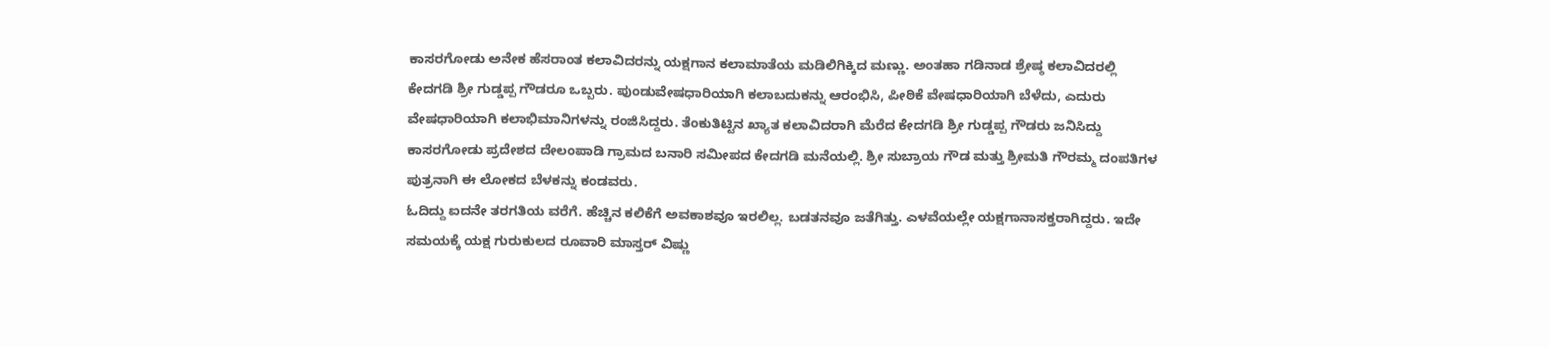ಕಾಸರಗೋಡು ಅನೇಕ ಹೆಸರಾಂತ ಕಲಾವಿದರನ್ನು ಯಕ್ಷಗಾನ ಕಲಾಮಾತೆಯ ಮಡಿಲಿಗಿಕ್ಕಿದ ಮಣ್ಣು. ಅಂತಹಾ ಗಡಿನಾಡ ಶ್ರೇಷ್ಠ ಕಲಾವಿದರಲ್ಲಿ ಕೇದಗಡಿ ಶ್ರೀ ಗುಡ್ಡಪ್ಪ ಗೌಡರೂ ಒಬ್ಬರು. ಪುಂಡುವೇಷಧಾರಿಯಾಗಿ ಕಲಾಬದುಕನ್ನು ಆರಂಭಿಸಿ, ಪೀಠಿಕೆ ವೇಷಧಾರಿಯಾಗಿ ಬೆಳೆದು, ಎದುರು ವೇಷಧಾರಿಯಾಗಿ ಕಲಾಭಿಮಾನಿಗಳನ್ನು ರಂಜಿಸಿದ್ದರು. ತೆಂಕುತಿಟ್ಟಿನ ಖ್ಯಾತ ಕಲಾವಿದರಾಗಿ ಮೆರೆದ ಕೇದಗಡಿ ಶ್ರೀ ಗುಡ್ಡಪ್ಪ ಗೌಡರು ಜನಿಸಿದ್ದು ಕಾಸರಗೋಡು ಪ್ರದೇಶದ ದೇಲಂಪಾಡಿ ಗ್ರಾಮದ ಬನಾರಿ ಸಮೀಪದ ಕೇದಗಡಿ ಮನೆಯಲ್ಲಿ. ಶ್ರೀ ಸುಬ್ರಾಯ ಗೌಡ ಮತ್ತು ಶ್ರೀಮತಿ ಗೌರಮ್ಮ ದಂಪತಿಗಳ ಪುತ್ರನಾಗಿ ಈ ಲೋಕದ ಬೆಳಕನ್ನು ಕಂಡವರು.
ಓದಿದ್ದು ಐದನೇ ತರಗತಿಯ ವರೆಗೆ. ಹೆಚ್ಚಿನ ಕಲಿಕೆಗೆ ಅವಕಾಶವೂ ಇರಲಿಲ್ಲ. ಬಡತನವೂ ಜತೆಗಿತ್ತು. ಎಳವೆಯಲ್ಲೇ ಯಕ್ಷಗಾನಾಸಕ್ತರಾಗಿದ್ದರು. ಇದೇ ಸಮಯಕ್ಕೆ ಯಕ್ಷ ಗುರುಕುಲದ ರೂವಾರಿ ಮಾಸ್ತರ್ ವಿಷ್ಣು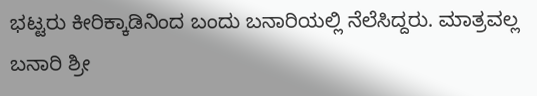ಭಟ್ಟರು ಕೀರಿಕ್ಕಾಡಿನಿಂದ ಬಂದು ಬನಾರಿಯಲ್ಲಿ ನೆಲೆಸಿದ್ದರು. ಮಾತ್ರವಲ್ಲ ಬನಾರಿ ಶ್ರೀ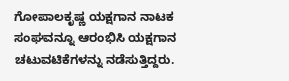ಗೋಪಾಲಕೃಷ್ಣ ಯಕ್ಷಗಾನ ನಾಟಕ ಸಂಘವನ್ನೂ ಆರಂಭಿಸಿ ಯಕ್ಷಗಾನ ಚಟುವಟಿಕೆಗಳನ್ನು ನಡೆಸುತ್ತಿದ್ದರು.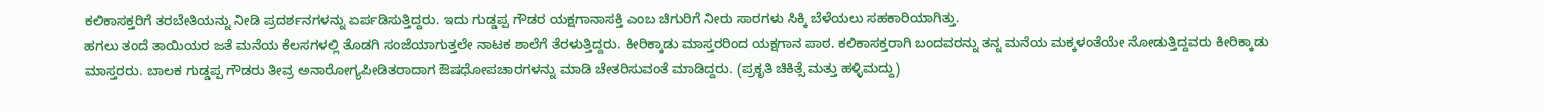ಕಲಿಕಾಸಕ್ತರಿಗೆ ತರಬೇತಿಯನ್ನು ನೀಡಿ ಪ್ರದರ್ಶನಗಳನ್ನು ಏರ್ಪಡಿಸುತ್ತಿದ್ದರು. ಇದು ಗುಡ್ಡಪ್ಪ ಗೌಡರ ಯಕ್ಷಗಾನಾಸಕ್ತಿ ಎಂಬ ಚಿಗುರಿಗೆ ನೀರು ಸಾರಗಳು ಸಿಕ್ಕಿ ಬೆಳೆಯಲು ಸಹಕಾರಿಯಾಗಿತ್ತು.
ಹಗಲು ತಂದೆ ತಾಯಿಯರ ಜತೆ ಮನೆಯ ಕೆಲಸಗಳಲ್ಲಿ ತೊಡಗಿ ಸಂಜೆಯಾಗುತ್ತಲೇ ನಾಟಕ ಶಾಲೆಗೆ ತೆರಳುತ್ತಿದ್ದರು. ಕೀರಿಕ್ಕಾಡು ಮಾಸ್ತರರಿಂದ ಯಕ್ಷಗಾನ ಪಾಠ. ಕಲಿಕಾಸಕ್ತರಾಗಿ ಬಂದವರನ್ನು ತನ್ನ ಮನೆಯ ಮಕ್ಕಳಂತೆಯೇ ನೋಡುತ್ತಿದ್ದವರು ಕೀರಿಕ್ಕಾಡು ಮಾಸ್ತರರು. ಬಾಲಕ ಗುಡ್ಡಪ್ಪ ಗೌಡರು ತೀವ್ರ ಅನಾರೋಗ್ಯಪೀಡಿತರಾದಾಗ ಔಷಧೋಪಚಾರಗಳನ್ನು ಮಾಡಿ ಚೇತರಿಸುವಂತೆ ಮಾಡಿದ್ದರು. (ಪ್ರಕೃತಿ ಚಿಕಿತ್ಸೆ ಮತ್ತು ಹಳ್ಳಿಮದ್ದು)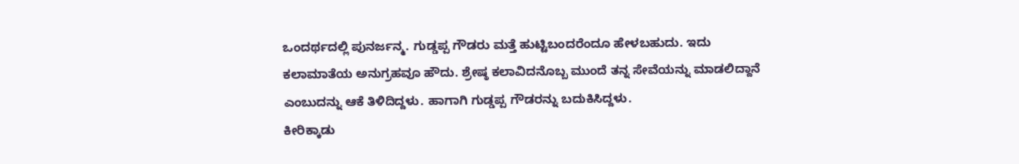ಒಂದರ್ಥದಲ್ಲಿ ಪುನರ್ಜನ್ಮ. ಗುಡ್ಡಪ್ಪ ಗೌಡರು ಮತ್ತೆ ಹುಟ್ಟಿಬಂದರೆಂದೂ ಹೇಳಬಹುದು. ಇದು ಕಲಾಮಾತೆಯ ಅನುಗ್ರಹವೂ ಹೌದು. ಶ್ರೇಷ್ಠ ಕಲಾವಿದನೊಬ್ಬ ಮುಂದೆ ತನ್ನ ಸೇವೆಯನ್ನು ಮಾಡಲಿದ್ದಾನೆ ಎಂಬುದನ್ನು ಆಕೆ ತಿಳಿದಿದ್ದಳು. ಹಾಗಾಗಿ ಗುಡ್ಡಪ್ಪ ಗೌಡರನ್ನು ಬದುಕಿಸಿದ್ದಳು.
ಕೀರಿಕ್ಕಾಡು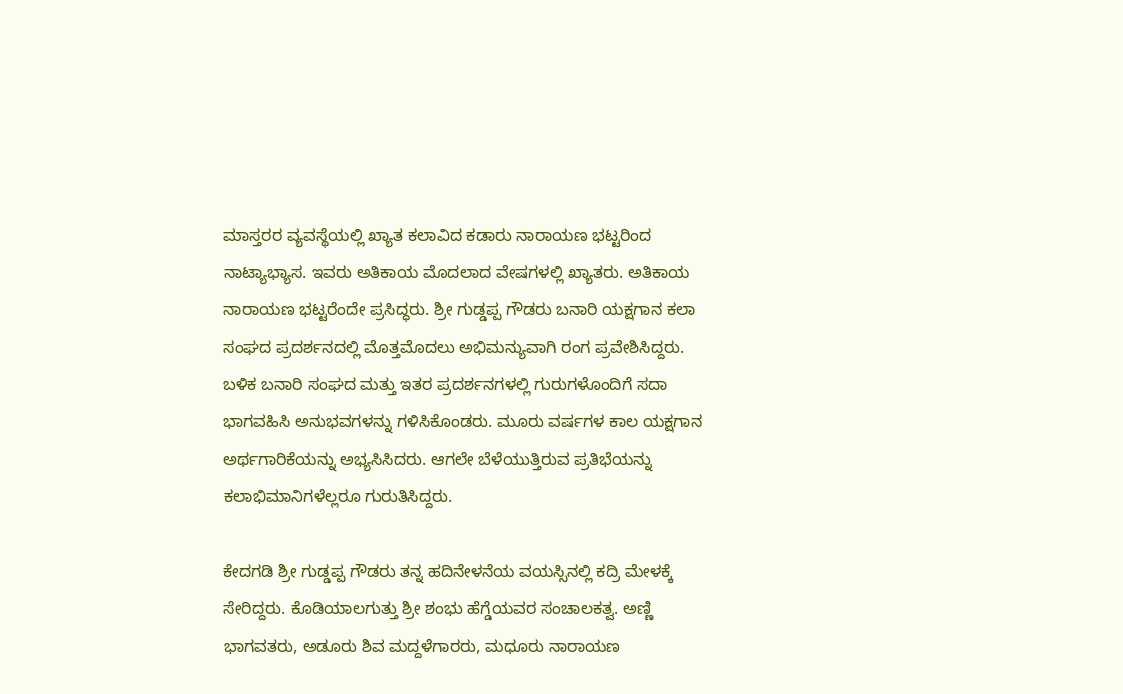ಮಾಸ್ತರರ ವ್ಯವಸ್ಥೆಯಲ್ಲಿ ಖ್ಯಾತ ಕಲಾವಿದ ಕಡಾರು ನಾರಾಯಣ ಭಟ್ಟರಿಂದ ನಾಟ್ಯಾಭ್ಯಾಸ. ಇವರು ಅತಿಕಾಯ ಮೊದಲಾದ ವೇಷಗಳಲ್ಲಿ ಖ್ಯಾತರು. ಅತಿಕಾಯ ನಾರಾಯಣ ಭಟ್ಟರೆಂದೇ ಪ್ರಸಿದ್ಧರು. ಶ್ರೀ ಗುಡ್ಡಪ್ಪ ಗೌಡರು ಬನಾರಿ ಯಕ್ಷಗಾನ ಕಲಾ ಸಂಘದ ಪ್ರದರ್ಶನದಲ್ಲಿ ಮೊತ್ತಮೊದಲು ಅಭಿಮನ್ಯುವಾಗಿ ರಂಗ ಪ್ರವೇಶಿಸಿದ್ದರು. ಬಳಿಕ ಬನಾರಿ ಸಂಘದ ಮತ್ತು ಇತರ ಪ್ರದರ್ಶನಗಳಲ್ಲಿ ಗುರುಗಳೊಂದಿಗೆ ಸದಾ ಭಾಗವಹಿಸಿ ಅನುಭವಗಳನ್ನು ಗಳಿಸಿಕೊಂಡರು. ಮೂರು ವರ್ಷಗಳ ಕಾಲ ಯಕ್ಷಗಾನ ಅರ್ಥಗಾರಿಕೆಯನ್ನು ಅಭ್ಯಸಿಸಿದರು. ಆಗಲೇ ಬೆಳೆಯುತ್ತಿರುವ ಪ್ರತಿಭೆಯನ್ನು ಕಲಾಭಿಮಾನಿಗಳೆಲ್ಲರೂ ಗುರುತಿಸಿದ್ದರು.

ಕೇದಗಡಿ ಶ್ರೀ ಗುಡ್ಡಪ್ಪ ಗೌಡರು ತನ್ನ ಹದಿನೇಳನೆಯ ವಯಸ್ಸಿನಲ್ಲಿ ಕದ್ರಿ ಮೇಳಕ್ಕೆ ಸೇರಿದ್ದರು. ಕೊಡಿಯಾಲಗುತ್ತು ಶ್ರೀ ಶಂಭು ಹೆಗ್ಡೆಯವರ ಸಂಚಾಲಕತ್ವ. ಅಣ್ಣಿ ಭಾಗವತರು, ಅಡೂರು ಶಿವ ಮದ್ದಳೆಗಾರರು, ಮಧೂರು ನಾರಾಯಣ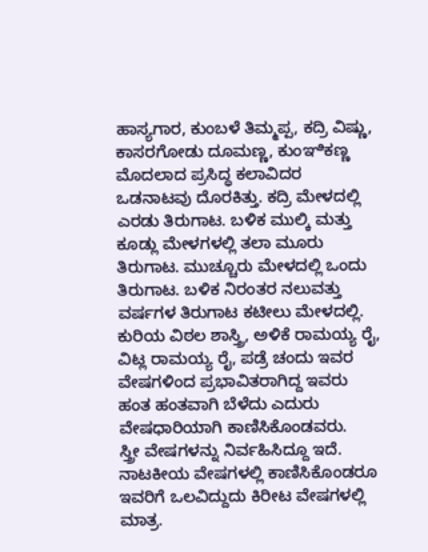ಹಾಸ್ಯಗಾರ, ಕುಂಬಳೆ ತಿಮ್ಮಪ್ಪ, ಕದ್ರಿ ವಿಷ್ಣು, ಕಾಸರಗೋಡು ದೂಮಣ್ಣ, ಕುಂಞಿಕಣ್ಣ ಮೊದಲಾದ ಪ್ರಸಿದ್ಧ ಕಲಾವಿದರ ಒಡನಾಟವು ದೊರಕಿತ್ತು. ಕದ್ರಿ ಮೇಳದಲ್ಲಿ ಎರಡು ತಿರುಗಾಟ. ಬಳಿಕ ಮುಲ್ಕಿ ಮತ್ತು ಕೂಡ್ಲು ಮೇಳಗಳಲ್ಲಿ ತಲಾ ಮೂರು ತಿರುಗಾಟ. ಮುಚ್ಚೂರು ಮೇಳದಲ್ಲಿ ಒಂದು ತಿರುಗಾಟ. ಬಳಿಕ ನಿರಂತರ ನಲುವತ್ತು ವರ್ಷಗಳ ತಿರುಗಾಟ ಕಟೀಲು ಮೇಳದಲ್ಲಿ. ಕುರಿಯ ವಿಠಲ ಶಾಸ್ತ್ರಿ, ಅಳಿಕೆ ರಾಮಯ್ಯ ರೈ, ವಿಟ್ಲ ರಾಮಯ್ಯ ರೈ, ಪಡ್ರೆ ಚಂದು ಇವರ ವೇಷಗಳಿಂದ ಪ್ರಭಾವಿತರಾಗಿದ್ದ ಇವರು ಹಂತ ಹಂತವಾಗಿ ಬೆಳೆದು ಎದುರು ವೇಷಧಾರಿಯಾಗಿ ಕಾಣಿಸಿಕೊಂಡವರು.
ಸ್ತ್ರೀ ವೇಷಗಳನ್ನು ನಿರ್ವಹಿಸಿದ್ದೂ ಇದೆ. ನಾಟಕೀಯ ವೇಷಗಳಲ್ಲಿ ಕಾಣಿಸಿಕೊಂಡರೂ ಇವರಿಗೆ ಒಲವಿದ್ದುದು ಕಿರೀಟ ವೇಷಗಳಲ್ಲಿ ಮಾತ್ರ.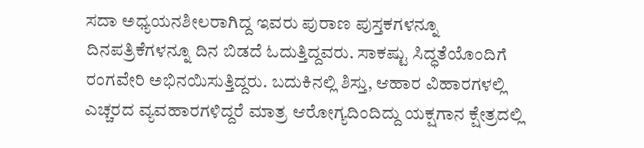ಸದಾ ಅಧ್ಯಯನಶೀಲರಾಗಿದ್ದ ಇವರು ಪುರಾಣ ಪುಸ್ತಕಗಳನ್ನೂ ದಿನಪತ್ರಿಕೆಗಳನ್ನೂ ದಿನ ಬಿಡದೆ ಓದುತ್ತಿದ್ದವರು. ಸಾಕಷ್ಟು ಸಿದ್ಧತೆಯೊಂದಿಗೆ ರಂಗವೇರಿ ಅಭಿನಯಿಸುತ್ತಿದ್ದರು. ಬದುಕಿನಲ್ಲಿ ಶಿಸ್ತು, ಆಹಾರ ವಿಹಾರಗಳಲ್ಲಿ ಎಚ್ಚರದ ವ್ಯವಹಾರಗಳಿದ್ದರೆ ಮಾತ್ರ ಆರೋಗ್ಯದಿಂದಿದ್ದು ಯಕ್ಷಗಾನ ಕ್ಷೇತ್ರದಲ್ಲಿ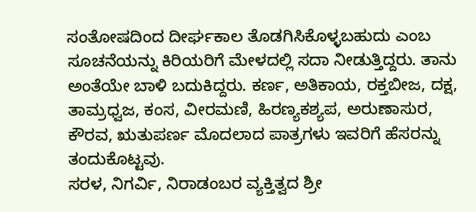ಸಂತೋಷದಿಂದ ದೀರ್ಘಕಾಲ ತೊಡಗಿಸಿಕೊಳ್ಳಬಹುದು ಎಂಬ ಸೂಚನೆಯನ್ನು ಕಿರಿಯರಿಗೆ ಮೇಳದಲ್ಲಿ ಸದಾ ನೀಡುತ್ತಿದ್ದರು. ತಾನು ಅಂತೆಯೇ ಬಾಳಿ ಬದುಕಿದ್ದರು. ಕರ್ಣ, ಅತಿಕಾಯ, ರಕ್ತಬೀಜ, ದಕ್ಷ, ತಾಮ್ರಧ್ವಜ, ಕಂಸ, ವೀರಮಣಿ, ಹಿರಣ್ಯಕಶ್ಯಪ, ಅರುಣಾಸುರ, ಕೌರವ, ಋತುಪರ್ಣ ಮೊದಲಾದ ಪಾತ್ರಗಳು ಇವರಿಗೆ ಹೆಸರನ್ನು ತಂದುಕೊಟ್ಟವು.
ಸರಳ, ನಿಗರ್ವಿ, ನಿರಾಡಂಬರ ವ್ಯಕ್ತಿತ್ವದ ಶ್ರೀ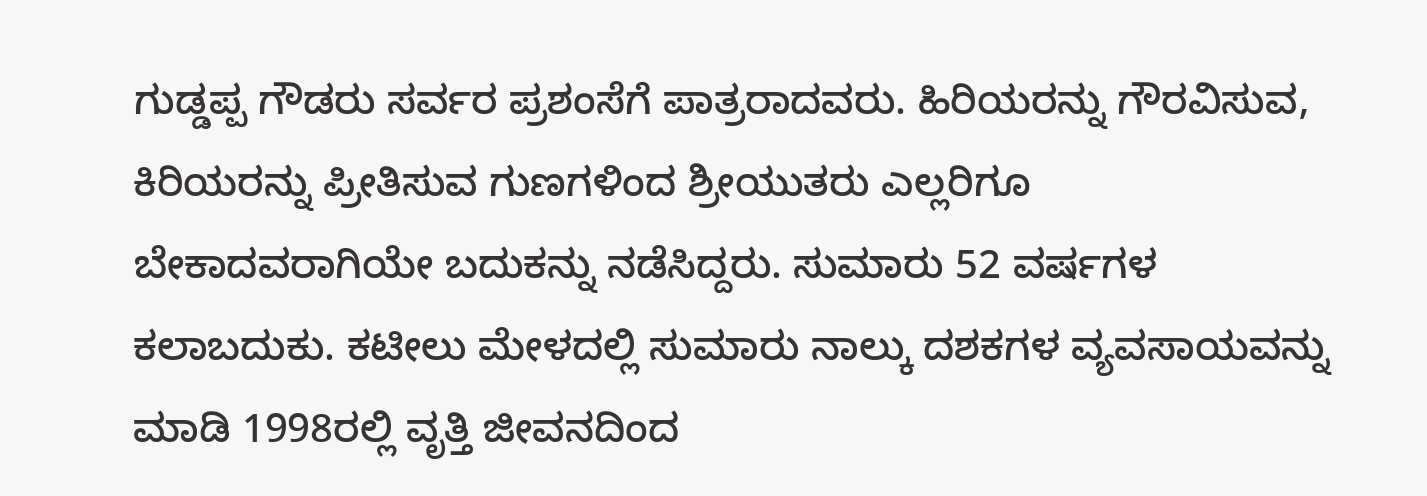ಗುಡ್ಡಪ್ಪ ಗೌಡರು ಸರ್ವರ ಪ್ರಶಂಸೆಗೆ ಪಾತ್ರರಾದವರು. ಹಿರಿಯರನ್ನು ಗೌರವಿಸುವ, ಕಿರಿಯರನ್ನು ಪ್ರೀತಿಸುವ ಗುಣಗಳಿಂದ ಶ್ರೀಯುತರು ಎಲ್ಲರಿಗೂ ಬೇಕಾದವರಾಗಿಯೇ ಬದುಕನ್ನು ನಡೆಸಿದ್ದರು. ಸುಮಾರು 52 ವರ್ಷಗಳ ಕಲಾಬದುಕು. ಕಟೀಲು ಮೇಳದಲ್ಲಿ ಸುಮಾರು ನಾಲ್ಕು ದಶಕಗಳ ವ್ಯವಸಾಯವನ್ನು ಮಾಡಿ 1998ರಲ್ಲಿ ವೃತ್ತಿ ಜೀವನದಿಂದ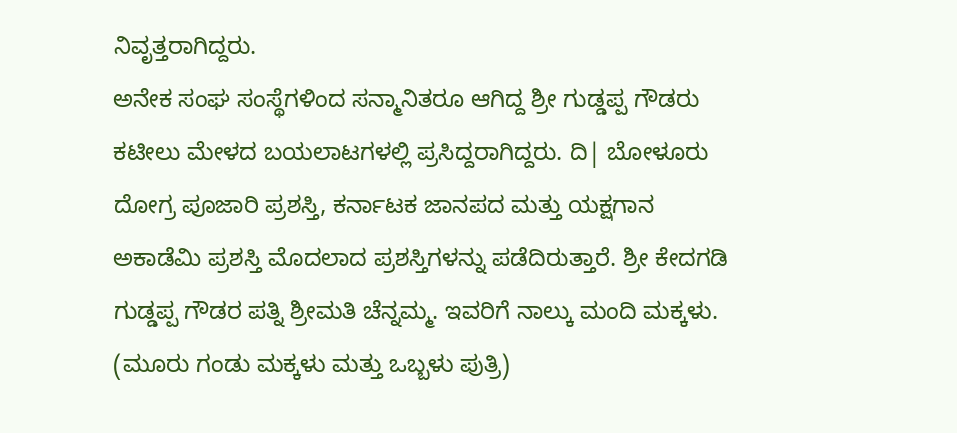ನಿವೃತ್ತರಾಗಿದ್ದರು.
ಅನೇಕ ಸಂಘ ಸಂಸ್ಥೆಗಳಿಂದ ಸನ್ಮಾನಿತರೂ ಆಗಿದ್ದ ಶ್ರೀ ಗುಡ್ಡಪ್ಪ ಗೌಡರು ಕಟೀಲು ಮೇಳದ ಬಯಲಾಟಗಳಲ್ಲಿ ಪ್ರಸಿದ್ದರಾಗಿದ್ದರು. ದಿ| ಬೋಳೂರು ದೋಗ್ರ ಪೂಜಾರಿ ಪ್ರಶಸ್ತಿ, ಕರ್ನಾಟಕ ಜಾನಪದ ಮತ್ತು ಯಕ್ಷಗಾನ ಅಕಾಡೆಮಿ ಪ್ರಶಸ್ತಿ ಮೊದಲಾದ ಪ್ರಶಸ್ತಿಗಳನ್ನು ಪಡೆದಿರುತ್ತಾರೆ. ಶ್ರೀ ಕೇದಗಡಿ ಗುಡ್ಡಪ್ಪ ಗೌಡರ ಪತ್ನಿ ಶ್ರೀಮತಿ ಚೆನ್ನಮ್ಮ. ಇವರಿಗೆ ನಾಲ್ಕು ಮಂದಿ ಮಕ್ಕಳು. (ಮೂರು ಗಂಡು ಮಕ್ಕಳು ಮತ್ತು ಒಬ್ಬಳು ಪುತ್ರಿ)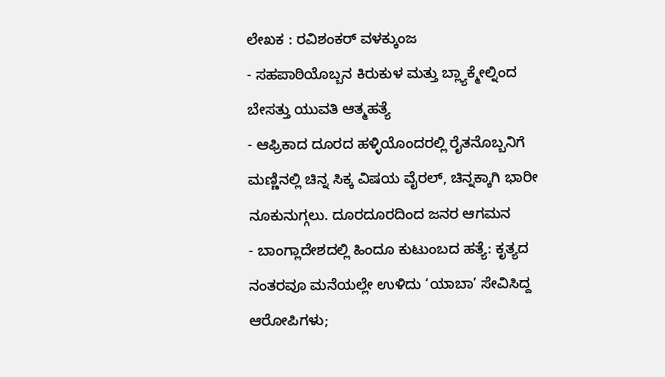ಲೇಖಕ : ರವಿಶಂಕರ್ ವಳಕ್ಕುಂಜ
- ಸಹಪಾಠಿಯೊಬ್ಬನ ಕಿರುಕುಳ ಮತ್ತು ಬ್ಲ್ಯಾಕ್ಮೇಲ್ನಿಂದ ಬೇಸತ್ತು ಯುವತಿ ಆತ್ಮಹತ್ಯೆ
- ಆಫ್ರಿಕಾದ ದೂರದ ಹಳ್ಳಿಯೊಂದರಲ್ಲಿ ರೈತನೊಬ್ಬನಿಗೆ ಮಣ್ಣಿನಲ್ಲಿ ಚಿನ್ನ ಸಿಕ್ಕ ವಿಷಯ ವೈರಲ್, ಚಿನ್ನಕ್ಕಾಗಿ ಭಾರೀ ನೂಕುನುಗ್ಗಲು. ದೂರದೂರದಿಂದ ಜನರ ಆಗಮನ
- ಬಾಂಗ್ಲಾದೇಶದಲ್ಲಿ ಹಿಂದೂ ಕುಟುಂಬದ ಹತ್ಯೆ: ಕೃತ್ಯದ ನಂತರವೂ ಮನೆಯಲ್ಲೇ ಉಳಿದು ‘ಯಾಬಾ’ ಸೇವಿಸಿದ್ದ ಆರೋಪಿಗಳು;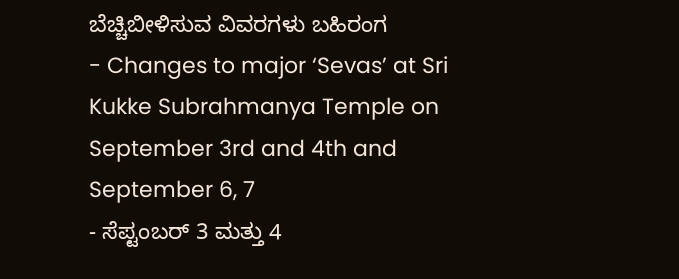ಬೆಚ್ಚಿಬೀಳಿಸುವ ವಿವರಗಳು ಬಹಿರಂಗ
- Changes to major ‘Sevas’ at Sri Kukke Subrahmanya Temple on September 3rd and 4th and September 6, 7
- ಸೆಪ್ಟಂಬರ್ 3 ಮತ್ತು 4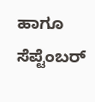ಹಾಗೂ ಸೆಪ್ಟೆಂಬರ್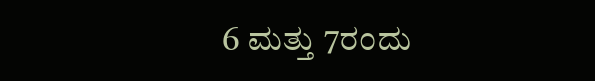6 ಮತ್ತು 7ರಂದು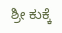ಶ್ರೀ ಕುಕ್ಕೆ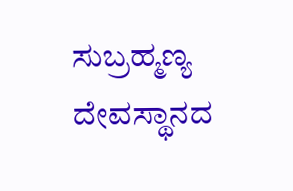ಸುಬ್ರಹ್ಮಣ್ಯ ದೇವಸ್ಥಾನದ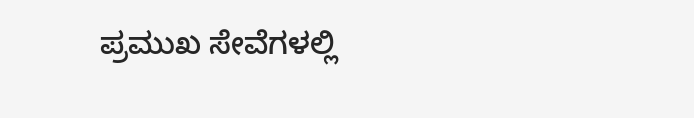ಪ್ರಮುಖ ಸೇವೆಗಳಲ್ಲಿ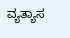ವ್ಯತ್ಯಾಸ